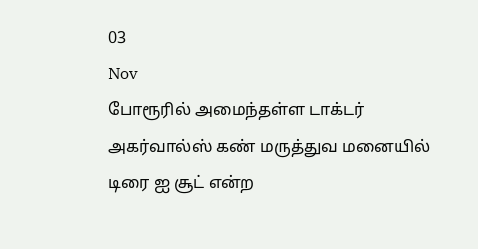03
Nov
போரூரில் அமைந்தள்ள டாக்டர் அகர்வால்ஸ் கண் மருத்துவ மனையில் டிரை ஐ சூட் என்ற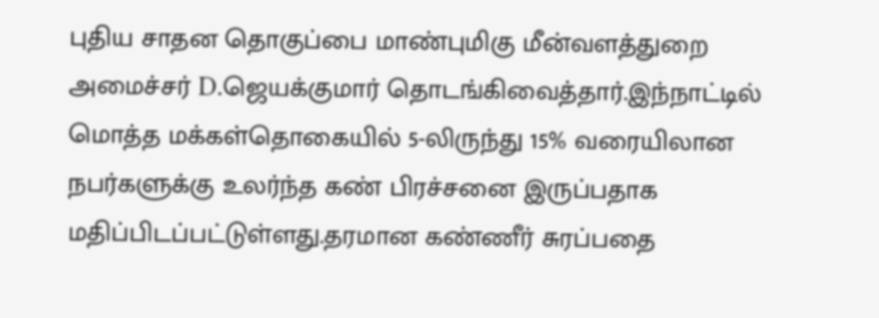புதிய சாதன தொகுப்பை மாண்புமிகு மீன்வளத்துறை அமைச்சர் D.ஜெயக்குமார் தொடங்கிவைத்தார்.இந்நாட்டில் மொத்த மக்கள்தொகையில் 5-லிருந்து 15% வரையிலான நபர்களுக்கு உலர்ந்த கண் பிரச்சனை இருப்பதாக மதிப்பிடப்பட்டுள்ளது.தரமான கண்ணீர் சுரப்பதை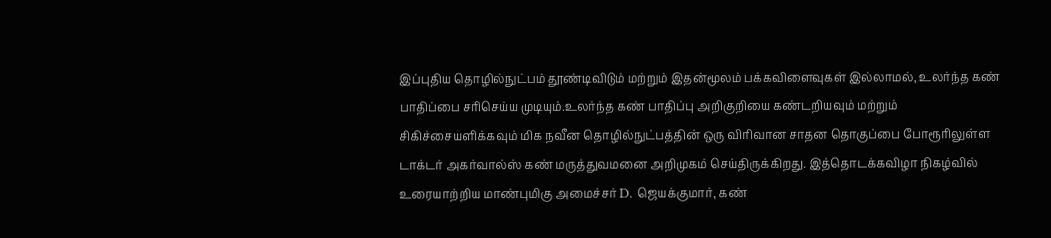இப்புதிய தொழில்நுட்பம் தூண்டிவிடும் மற்றும் இதன்மூலம் பக்கவிளைவுகள் இல்லாமல், உலர்ந்த கண் பாதிப்பை சரிசெய்ய முடியும்.உலர்ந்த கண் பாதிப்பு அறிகுறியை கண்டறியவும் மற்றும் சிகிச்சையளிக்கவும் மிக நவீன தொழில்நுட்பத்தின் ஒரு விரிவான சாதன தொகுப்பை போரூரிலுள்ள டாக்டர் அகர்வால்ஸ் கண் மருத்துவமனை அறிமுகம் செய்திருக்கிறது. இத்தொடக்கவிழா நிகழ்வில் உரையாற்றிய மாண்புமிகு அமைச்சர் D. ஜெயக்குமார், கண்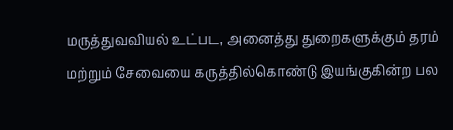மருத்துவவியல் உட்பட, அனைத்து துறைகளுக்கும் தரம் மற்றும் சேவையை கருத்தில்கொண்டு இயங்குகின்ற பல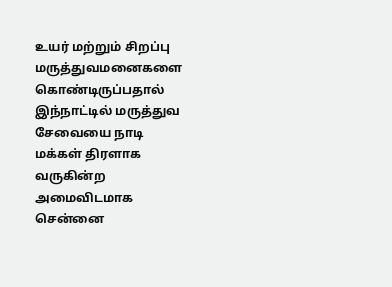உயர் மற்றும் சிறப்பு மருத்துவமனைகளை கொண்டிருப்பதால் இந்நாட்டில் மருத்துவ சேவையை நாடி மக்கள் திரளாக வருகின்ற அமைவிடமாக சென்னை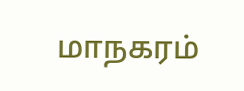மாநகரம்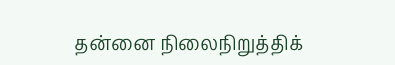தன்னை நிலைநிறுத்திக்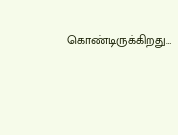கொண்டிருக்கிறது…